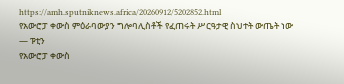https://amh.sputniknews.africa/20260912/5202852.html
የአውሮፓ ቀውስ ምዕራባውያን ግሎባሊስቶች የፈጠሩት ሥርዓታዊ ስህተት ውጤት ነው — ፑቲን
የአውሮፓ ቀውስ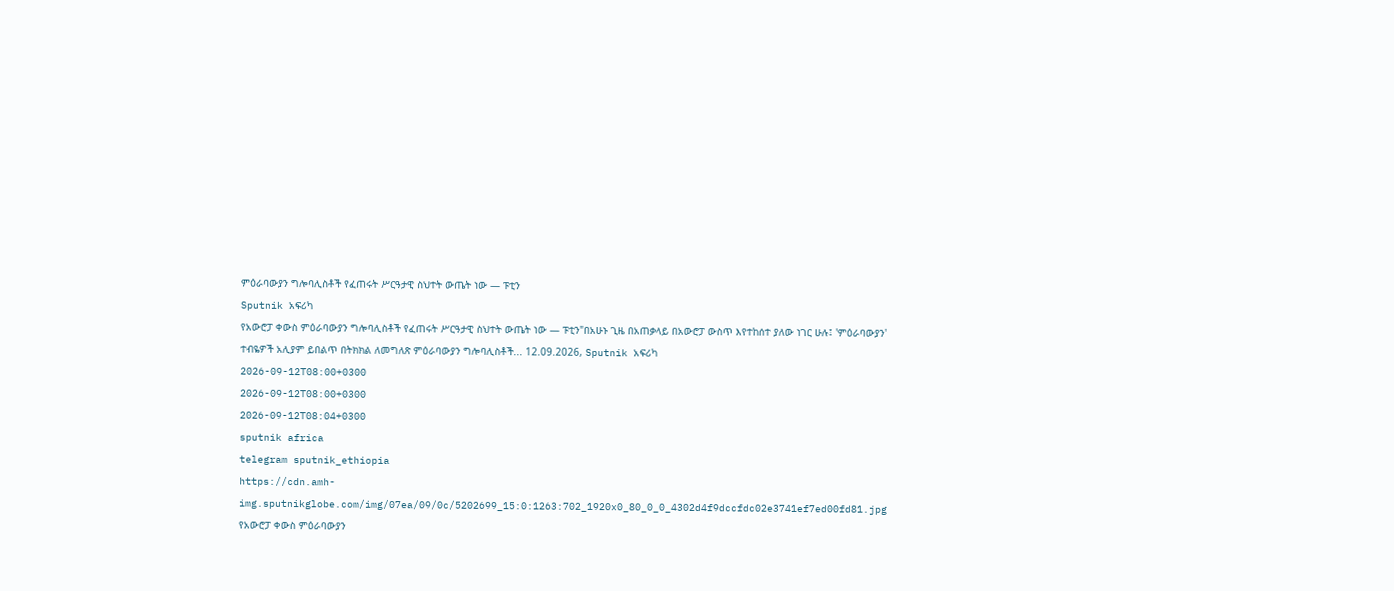ምዕራባውያን ግሎባሊስቶች የፈጠሩት ሥርዓታዊ ስህተት ውጤት ነው — ፑቲን
Sputnik አፍሪካ
የአውሮፓ ቀውስ ምዕራባውያን ግሎባሊስቶች የፈጠሩት ሥርዓታዊ ስህተት ውጤት ነው — ፑቲን"በአሁኑ ጊዜ በአጠቃላይ በአውሮፓ ውስጥ እየተከሰተ ያለው ነገር ሁሉ፤ 'ምዕራባውያን' ተብዬዎች አሊያም ይበልጥ በትክክል ለመግለጽ ምዕራባውያን ግሎባሊስቶች... 12.09.2026, Sputnik አፍሪካ
2026-09-12T08:00+0300
2026-09-12T08:00+0300
2026-09-12T08:04+0300
sputnik africa
telegram sputnik_ethiopia
https://cdn.amh-img.sputnikglobe.com/img/07ea/09/0c/5202699_15:0:1263:702_1920x0_80_0_0_4302d4f9dccfdc02e3741ef7ed00fd81.jpg
የአውሮፓ ቀውስ ምዕራባውያን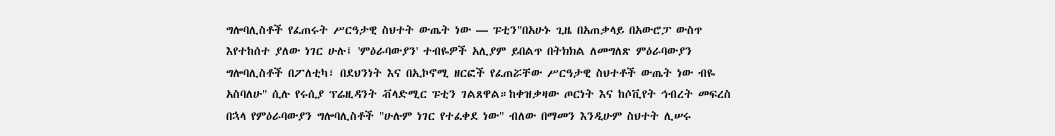ግሎባሊስቶች የፈጠሩት ሥርዓታዊ ስህተት ውጤት ነው — ፑቲን"በአሁኑ ጊዜ በአጠቃላይ በአውሮፓ ውስጥ እየተከሰተ ያለው ነገር ሁሉ፤ 'ምዕራባውያን' ተብዬዎች አሊያም ይበልጥ በትክክል ለመግለጽ ምዕራባውያን ግሎባሊስቶች በፖለቲካ፣ በደህንነት እና በኢኮኖሚ ዘርፎች የፈጠሯቸው ሥርዓታዊ ስህተቶች ውጤት ነው ብዬ አስባለሁ" ሲሉ የሩሲያ ፕሬዚዳንት ቭላድሚር ፑቲን ገልጸዋል።ከቀዝቃዛው ጦርነት እና ከሶቪየት ኅብረት መፍረስ በኋላ የምዕራባውያን ግሎባሊስቶች "ሁሉም ነገር የተፈቀደ ነው" ብለው በማመን እንዲሁም ስህተት ሊሠሩ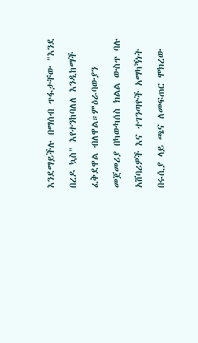እንደማይችሉ በማሰብ ጥፋታቸው "እንደ በረዶ ኳስ" እየተንከባለለ እንዲከማች ፈቅደዋል ብለዋል።ምዕራባውያን መጀመሪያ በካውካሰስ ክልል ውስጥ ባሉ አሸባሪዎች እና ተገንጣዮች አማካኝነት በሩሲያ ላይ ጫና ለመፍጠር ሞክረው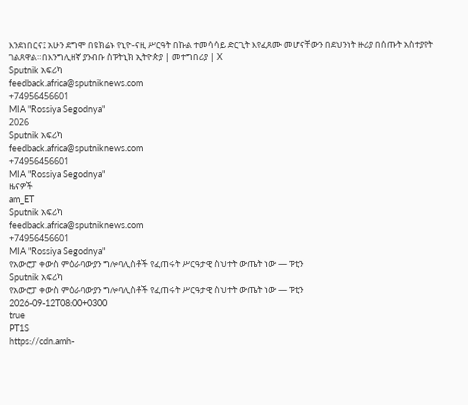እንደነበርና፤ አሁን ደግሞ በዩክሬኑ የኒዮ-ናዚ ሥርዓት በኩል ተመሳሳይ ድርጊት እየፈጸሙ መሆናቸውን በደህንነት ዙሪያ በሰጡት አስተያየት ገልጸዋል።በእንግሊዘኛ ያንብቡ ስፑትኒክ ኢትዮጵያ | መተግበሪያ | X
Sputnik አፍሪካ
feedback.africa@sputniknews.com
+74956456601
MIA "Rossiya Segodnya"
2026
Sputnik አፍሪካ
feedback.africa@sputniknews.com
+74956456601
MIA "Rossiya Segodnya"
ዜናዎች
am_ET
Sputnik አፍሪካ
feedback.africa@sputniknews.com
+74956456601
MIA "Rossiya Segodnya"
የአውሮፓ ቀውስ ምዕራባውያን ግሎባሊስቶች የፈጠሩት ሥርዓታዊ ስህተት ውጤት ነው — ፑቲን
Sputnik አፍሪካ
የአውሮፓ ቀውስ ምዕራባውያን ግሎባሊስቶች የፈጠሩት ሥርዓታዊ ስህተት ውጤት ነው — ፑቲን
2026-09-12T08:00+0300
true
PT1S
https://cdn.amh-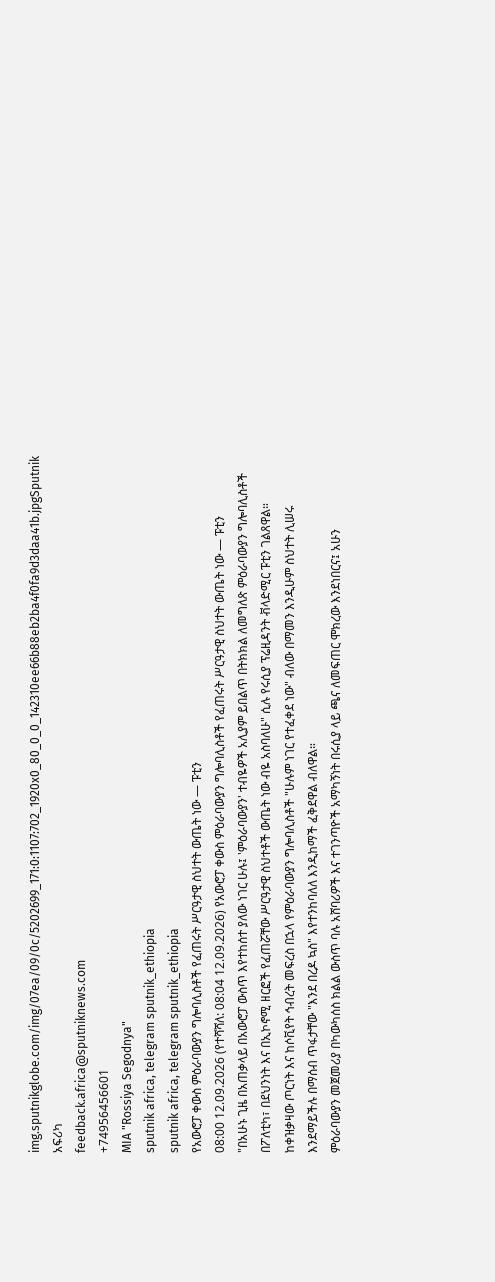img.sputnikglobe.com/img/07ea/09/0c/5202699_171:0:1107:702_1920x0_80_0_0_142310ee66b88eb2ba4f0fa9d3daa41b.jpgSputnik አፍሪካ
feedback.africa@sputniknews.com
+74956456601
MIA "Rossiya Segodnya"
sputnik africa, telegram sputnik_ethiopia
sputnik africa, telegram sputnik_ethiopia
የአውሮፓ ቀውስ ምዕራባውያን ግሎባሊስቶች የፈጠሩት ሥርዓታዊ ስህተት ውጤት ነው — ፑቲን
08:00 12.09.2026 (የተሻሻለ: 08:04 12.09.2026) የአውሮፓ ቀውስ ምዕራባውያን ግሎባሊስቶች የፈጠሩት ሥርዓታዊ ስህተት ውጤት ነው — ፑቲን
"በአሁኑ ጊዜ በአጠቃላይ በአውሮፓ ውስጥ እየተከሰተ ያለው ነገር ሁሉ፤ 'ምዕራባውያን' ተብዬዎች አሊያም ይበልጥ በትክክል ለመግለጽ ምዕራባውያን ግሎባሊስቶች በፖለቲካ፣ በደህንነት እና በኢኮኖሚ ዘርፎች የፈጠሯቸው ሥርዓታዊ ስህተቶች ውጤት ነው ብዬ አስባለሁ" ሲሉ የሩሲያ ፕሬዚዳንት ቭላድሚር ፑቲን ገልጸዋል።
ከቀዝቃዛው ጦርነት እና ከሶቪየት ኅብረት መፍረስ በኋላ የምዕራባውያን ግሎባሊስቶች "ሁሉም ነገር የተፈቀደ ነው" ብለው በማመን እንዲሁም ስህተት ሊሠሩ እንደማይችሉ በማሰብ ጥፋታቸው "እንደ በረዶ ኳስ" እየተንከባለለ እንዲከማች ፈቅደዋል ብለዋል።
ምዕራባውያን መጀመሪያ በካውካሰስ ክልል ውስጥ ባሉ አሸባሪዎች እና ተገንጣዮች አማካኝነት በሩሲያ ላይ ጫና ለመፍጠር ሞክረው እንደነበርና፤ አሁን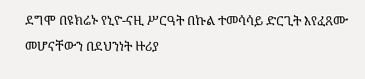ደግሞ በዩክሬኑ የኒዮ-ናዚ ሥርዓት በኩል ተመሳሳይ ድርጊት እየፈጸሙ መሆናቸውን በደህንነት ዙሪያ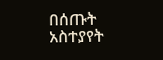በሰጡት አስተያየት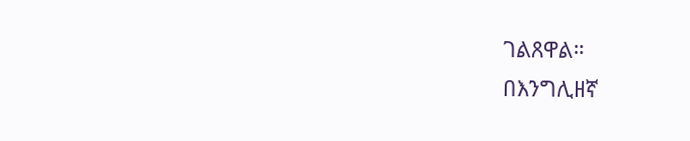ገልጸዋል።
በእንግሊዘኛ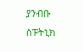ያንብቡ
ስፑትኒክ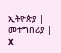ኢትዮጵያ | መተግበሪያ | X